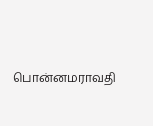பொன்னமராவதி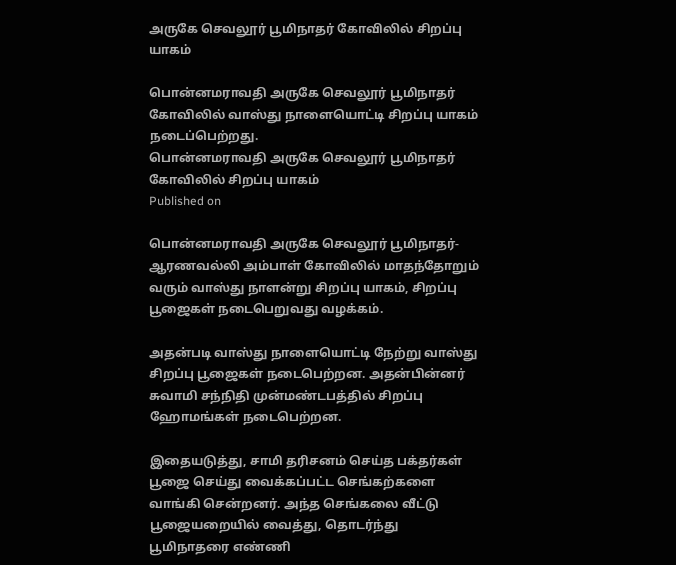அருகே செவலூர் பூமிநாதர் கோவிலில் சிறப்பு யாகம்

பொன்னமராவதி அருகே செவலூர் பூமிநாதர் கோவிலில் வாஸ்து நாளையொட்டி சிறப்பு யாகம் நடைப்பெற்றது.
பொன்னமராவதி அருகே செவலூர் பூமிநாதர் கோவிலில் சிறப்பு யாகம்
Published on

பொன்னமராவதி அருகே செவலூர் பூமிநாதர்- ஆரணவல்லி அம்பாள் கோவிலில் மாதந்தோறும் வரும் வாஸ்து நாளன்று சிறப்பு யாகம், சிறப்பு பூஜைகள் நடைபெறுவது வழக்கம்.

அதன்படி வாஸ்து நாளையொட்டி நேற்று வாஸ்து சிறப்பு பூஜைகள் நடைபெற்றன. அதன்பின்னர் சுவாமி சந்நிதி முன்மண்டபத்தில் சிறப்பு ஹோமங்கள் நடைபெற்றன.

இதையடுத்து, சாமி தரிசனம் செய்த பக்தர்கள் பூஜை செய்து வைக்கப்பட்ட செங்கற்களை வாங்கி சென்றனர். அந்த செங்கலை வீட்டு பூஜையறையில் வைத்து, தொடர்ந்து பூமிநாதரை எண்ணி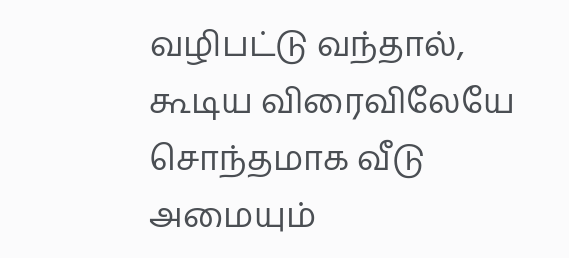வழிபட்டு வந்தால், கூடிய விரைவிலேயே சொந்தமாக வீடு அமையும்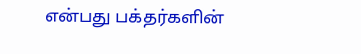என்பது பக்தர்களின்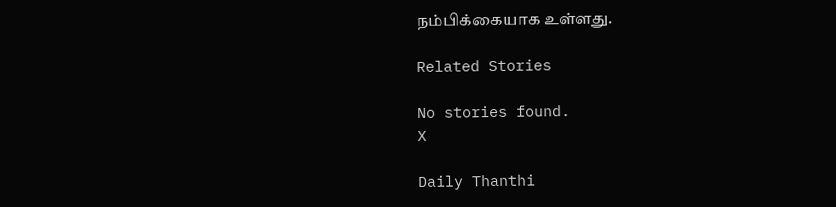நம்பிக்கையாக உள்ளது.

Related Stories

No stories found.
X

Daily Thanthi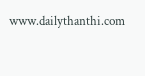www.dailythanthi.com